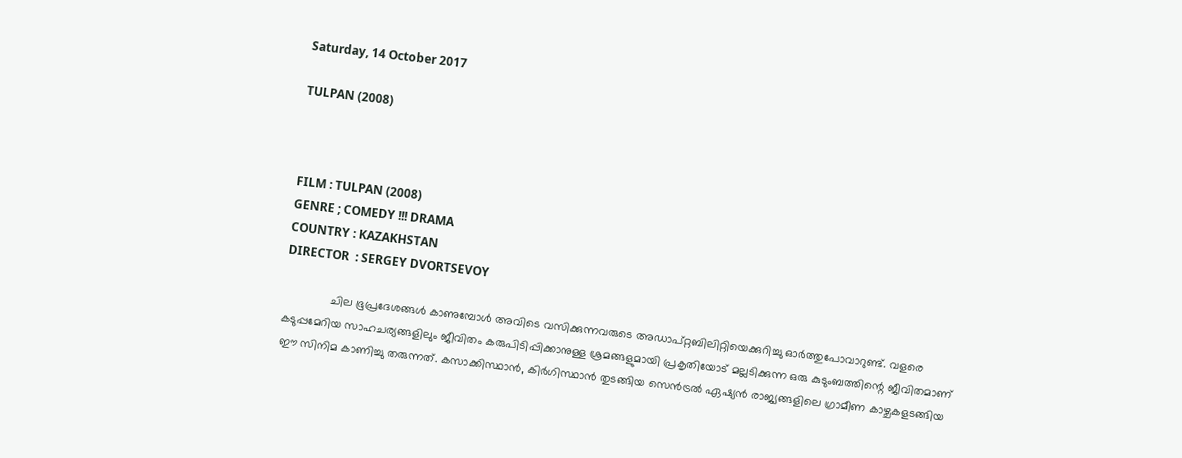Saturday, 14 October 2017

TULPAN (2008)



FILM : TULPAN (2008)
GENRE ; COMEDY !!! DRAMA
COUNTRY : KAZAKHSTAN
DIRECTOR  : SERGEY DVORTSEVOY

              ചില ഭൂപ്രദേശങ്ങൾ കാണുമ്പോൾ അവിടെ വസിക്കുന്നവരുടെ അഡാപ്റ്റബിലിറ്റിയെക്കുറിച്ചു ഓർത്തുപോവാറുണ്ട്. വളരെ കടുപ്പമേറിയ സാഹചര്യങ്ങളിലും ജീവിതം കരുപിടിപ്പിക്കാനുള്ള ശ്രമങ്ങളുമായി പ്രകൃതിയോട് മല്ലടിക്കുന്ന ഒരു കുടുംബത്തിന്റെ ജീവിതമാണ് ഈ സിനിമ കാണിച്ചു തരുന്നത്. കസാക്കിസ്ഥാൻ, കിർഗിസ്ഥാൻ തുടങ്ങിയ സെൻട്രൽ ഏഷ്യൻ രാജ്യങ്ങളിലെ ഗ്രാമീണ കാഴ്ചകളടങ്ങിയ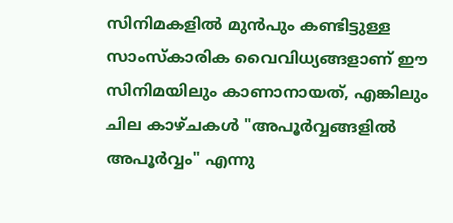സിനിമകളിൽ മുൻപും കണ്ടിട്ടുള്ള സാംസ്‌കാരിക വൈവിധ്യങ്ങളാണ് ഈ സിനിമയിലും കാണാനായത്, എങ്കിലും ചില കാഴ്ചകൾ "അപൂർവ്വങ്ങളിൽ അപൂർവ്വം" എന്നു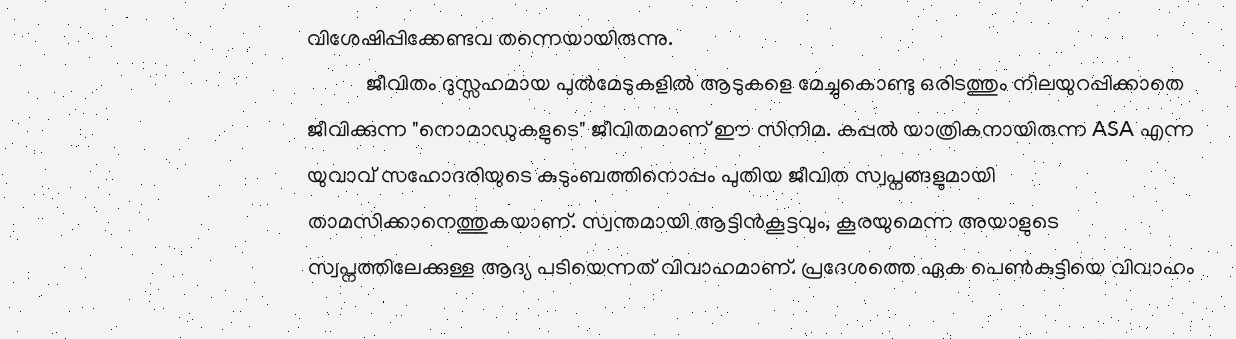വിശേഷിപ്പിക്കേണ്ടവ തന്നെയായിരുന്നു.
           ജീവിതം ദുസ്സഹമായ പുൽമേടുകളിൽ ആടുകളെ മേച്ചുകൊണ്ടു ഒരിടത്തും നിലയുറപ്പിക്കാതെ ജീവിക്കുന്ന "നൊമാഡുകളുടെ" ജീവിതമാണ് ഈ സിനിമ. കപ്പൽ യാത്രികനായിരുന്ന ASA എന്ന യുവാവ് സഹോദരിയുടെ കുടുംബത്തിനൊപ്പം പുതിയ ജീവിത സ്വപ്നങ്ങളുമായി താമസിക്കാനെത്തുകയാണ്. സ്വന്തമായി ആട്ടിൻകൂട്ടവും, കൂരയുമെന്ന അയാളുടെ സ്വപ്നത്തിലേക്കുള്ള ആദ്യ പടിയെന്നത് വിവാഹമാണ്. പ്രദേശത്തെ ഏക പെൺകുട്ടിയെ വിവാഹം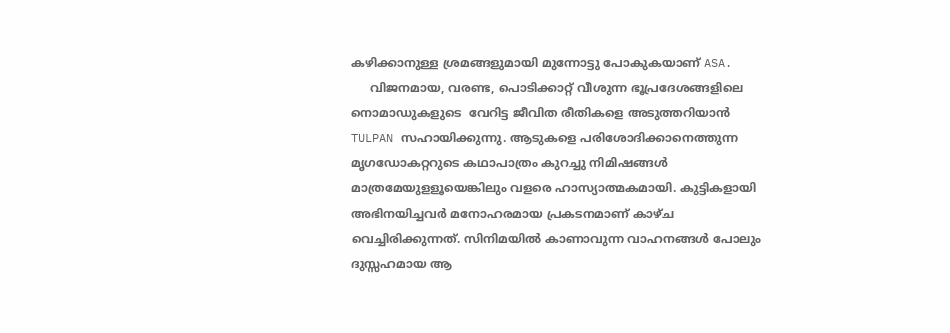കഴിക്കാനുള്ള ശ്രമങ്ങളുമായി മുന്നോട്ടു പോകുകയാണ് ASA.
     വിജനമായ, വരണ്ട, പൊടിക്കാറ്റ് വീശുന്ന ഭൂപ്രദേശങ്ങളിലെ നൊമാഡുകളുടെ  വേറിട്ട ജീവിത രീതികളെ അടുത്തറിയാൻ TULPAN സഹായിക്കുന്നു. ആടുകളെ പരിശോദിക്കാനെത്തുന്ന മൃഗഡോകറ്ററുടെ കഥാപാത്രം കുറച്ചു നിമിഷങ്ങൾ മാത്രമേയുളളൂയെങ്കിലും വളരെ ഹാസ്യാത്മകമായി. കുട്ടികളായി അഭിനയിച്ചവർ മനോഹരമായ പ്രകടനമാണ് കാഴ്ച വെച്ചിരിക്കുന്നത്. സിനിമയിൽ കാണാവുന്ന വാഹനങ്ങൾ പോലും ദുസ്സഹമായ ആ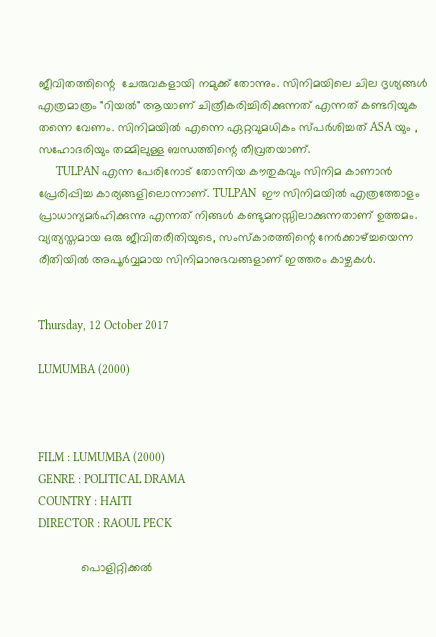ജീവിതത്തിന്റെ  ചേരുവകളായി നമുക്ക് തോന്നും. സിനിമയിലെ ചില ദൃശ്യങ്ങൾ എത്രമാത്രം "റിയൽ" ആയാണ് ചിത്രീകരിച്ചിരിക്കുന്നത് എന്നത് കണ്ടറിയുക തന്നെ വേണം. സിനിമയിൽ എന്നെ ഏറ്റവുമധികം സ്പർശിച്ചത് ASA യും , സഹോദരിയും തമ്മിലുള്ള ബന്ധത്തിന്റെ തീവ്രതയാണ്.
      TULPAN എന്ന പേരിനോട് തോന്നിയ കൗതുകവും സിനിമ കാണാൻ പ്രേരിപ്പിച്ച കാര്യങ്ങളിലൊന്നാണ്. TULPAN  ഈ സിനിമയിൽ എത്രത്തോളം പ്രാധാന്യമർഹിക്കുന്നു എന്നത് നിങ്ങൾ കണ്ടുമനസ്സിലാക്കുന്നതാണ് ഉത്തമം. വ്യത്യസ്തമായ ഒരു ജീവിതരീതിയുടെ, സംസ്കാരത്തിന്റെ നേർക്കാഴ്ച്ചയെന്ന രീതിയിൽ അപൂർവ്വമായ സിനിമാനുഭവങ്ങളാണ് ഇത്തരം കാഴ്ചകൾ.


Thursday, 12 October 2017

LUMUMBA (2000)



FILM : LUMUMBA (2000)
GENRE : POLITICAL DRAMA
COUNTRY : HAITI
DIRECTOR : RAOUL PECK

             പൊളിറ്റിക്കൽ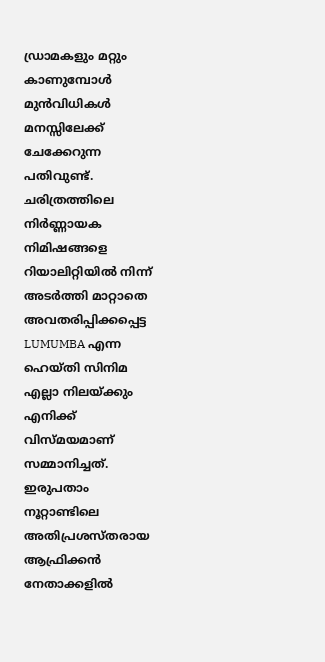ഡ്രാമകളും മറ്റും കാണുമ്പോൾ മുൻവിധികൾ മനസ്സിലേക്ക് ചേക്കേറുന്ന പതിവുണ്ട്. ചരിത്രത്തിലെ നിർണ്ണായക നിമിഷങ്ങളെ റിയാലിറ്റിയിൽ നിന്ന് അടർത്തി മാറ്റാതെ  അവതരിപ്പിക്കപ്പെട്ട LUMUMBA എന്ന ഹെയ്തി സിനിമ എല്ലാ നിലയ്ക്കും എനിക്ക് വിസ്മയമാണ് സമ്മാനിച്ചത്. ഇരുപതാം നൂറ്റാണ്ടിലെ അതിപ്രശസ്തരായ ആഫ്രിക്കൻ നേതാക്കളിൽ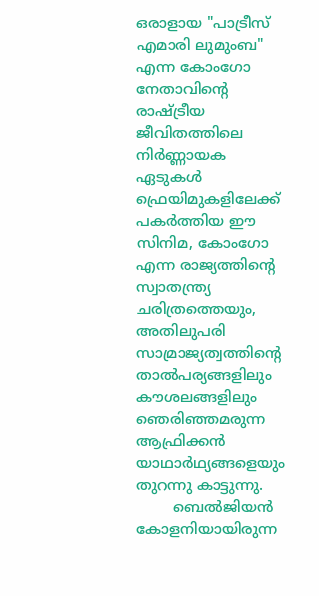ഒരാളായ "പാട്രീസ് എമാരി ലുമുംബ" എന്ന കോംഗോ നേതാവിന്റെ രാഷ്ട്രീയ ജീവിതത്തിലെ നിർണ്ണായക ഏടുകൾ ഫ്രെയിമുകളിലേക്ക് പകർത്തിയ ഈ സിനിമ, കോംഗോ എന്ന രാജ്യത്തിന്റെ സ്വാതന്ത്ര്യ ചരിത്രത്തെയും, അതിലുപരി സാമ്രാജ്യത്വത്തിന്റെ താൽപര്യങ്ങളിലും കൗശലങ്ങളിലും ഞെരിഞ്ഞമരുന്ന ആഫ്രിക്കൻ യാഥാർഥ്യങ്ങളെയും തുറന്നു കാട്ടുന്നു.
        ബെൽജിയൻ കോളനിയായിരുന്ന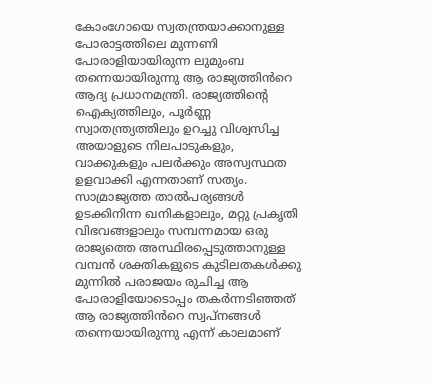കോംഗോയെ സ്വതന്ത്രയാക്കാനുള്ള പോരാട്ടത്തിലെ മുന്നണി പോരാളിയായിരുന്ന ലുമുംബ തന്നെയായിരുന്നു ആ രാജ്യത്തിൻറെ ആദ്യ പ്രധാനമന്ത്രി. രാജ്യത്തിന്റെ ഐക്യത്തിലും, പൂർണ്ണ സ്വാതന്ത്ര്യത്തിലും ഉറച്ചു വിശ്വസിച്ച അയാളുടെ നിലപാടുകളും, വാക്കുകളും പലർക്കും അസ്വസ്ഥത ഉളവാക്കി എന്നതാണ് സത്യം. സാമ്രാജ്യത്ത താൽപര്യങ്ങൾ ഉടക്കിനിന്ന ഖനികളാലും, മറ്റു പ്രകൃതി വിഭവങ്ങളാലും സമ്പന്നമായ ഒരു രാജ്യത്തെ അസ്ഥിരപ്പെടുത്താനുള്ള വമ്പൻ ശക്തികളുടെ കുടിലതകൾക്കു മുന്നിൽ പരാജയം രുചിച്ച ആ പോരാളിയോടൊപ്പം തകർന്നടിഞ്ഞത് ആ രാജ്യത്തിൻറെ സ്വപ്‌നങ്ങൾ തന്നെയായിരുന്നു എന്ന് കാലമാണ്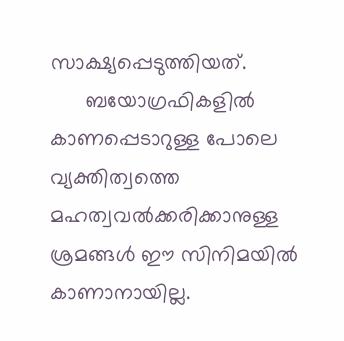സാക്ഷ്യപ്പെടുത്തിയത്.
      ബയോഗ്രഫികളിൽ കാണപ്പെടാറുള്ള പോലെ വ്യക്തിത്വത്തെ മഹത്വവൽക്കരിക്കാനുള്ള ശ്രമങ്ങൾ ഈ സിനിമയിൽ കാണാനായില്ല.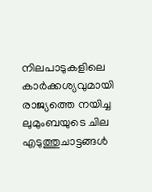നിലപാടുകളിലെ കാർക്കശ്യവുമായി രാജ്യത്തെ നയിച്ച ലുമുംബയുടെ ചില എടുത്തുചാട്ടങ്ങൾ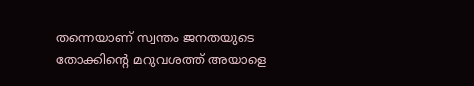തന്നെയാണ് സ്വന്തം ജനതയുടെ തോക്കിന്റെ മറുവശത്ത് അയാളെ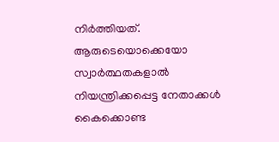നിർത്തിയത്. ആരുടെയൊക്കെയോ സ്വാർത്ഥതകളാൽ നിയന്ത്രിക്കപ്പെട്ട നേതാക്കൾ കൈക്കൊണ്ട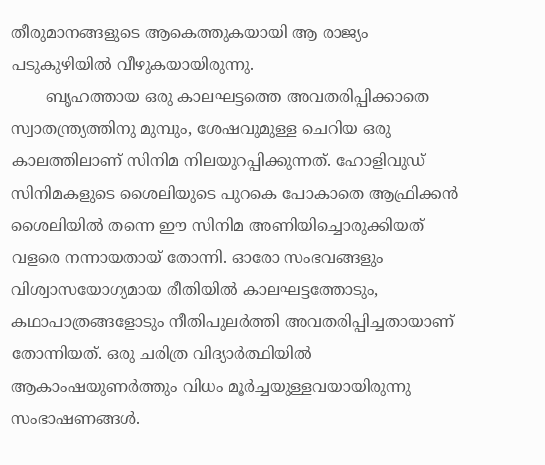തീരുമാനങ്ങളുടെ ആകെത്തുകയായി ആ രാജ്യം പടുകുഴിയിൽ വീഴുകയായിരുന്നു.
       ബൃഹത്തായ ഒരു കാലഘട്ടത്തെ അവതരിപ്പിക്കാതെ സ്വാതന്ത്ര്യത്തിനു മുമ്പും, ശേഷവുമുള്ള ചെറിയ ഒരു കാലത്തിലാണ് സിനിമ നിലയുറപ്പിക്കുന്നത്. ഹോളിവുഡ് സിനിമകളുടെ ശൈലിയുടെ പുറകെ പോകാതെ ആഫ്രിക്കൻ ശൈലിയിൽ തന്നെ ഈ സിനിമ അണിയിച്ചൊരുക്കിയത് വളരെ നന്നായതായ് തോന്നി. ഓരോ സംഭവങ്ങളും വിശ്വാസയോഗ്യമായ രീതിയിൽ കാലഘട്ടത്തോടും, കഥാപാത്രങ്ങളോടും നീതിപുലർത്തി അവതരിപ്പിച്ചതായാണ് തോന്നിയത്. ഒരു ചരിത്ര വിദ്യാർത്ഥിയിൽ ആകാംഷയുണർത്തും വിധം മൂർച്ചയുള്ളവയായിരുന്നു സംഭാഷണങ്ങൾ.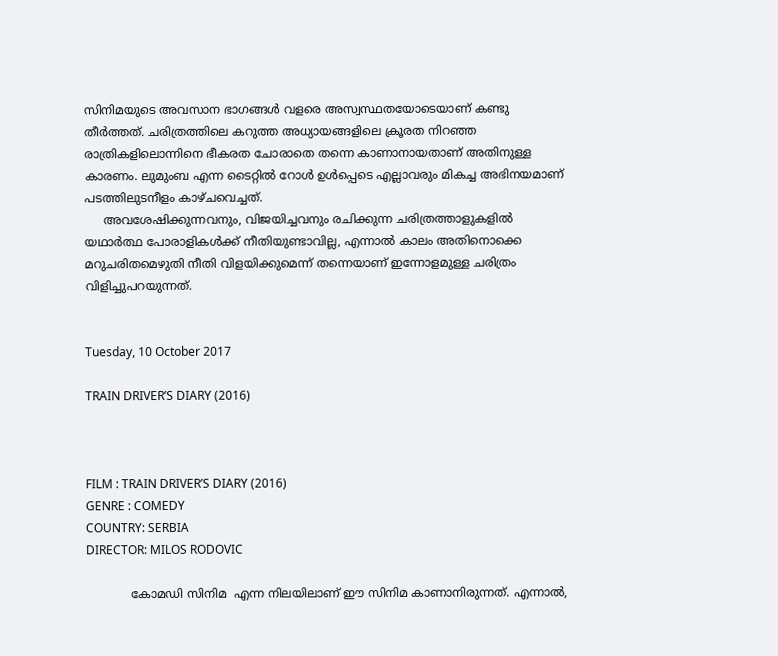സിനിമയുടെ അവസാന ഭാഗങ്ങൾ വളരെ അസ്വസ്ഥതയോടെയാണ് കണ്ടു തീർത്തത്. ചരിത്രത്തിലെ കറുത്ത അധ്യായങ്ങളിലെ ക്രൂരത നിറഞ്ഞ രാത്രികളിലൊന്നിനെ ഭീകരത ചോരാതെ തന്നെ കാണാനായതാണ് അതിനുള്ള കാരണം. ലുമുംബ എന്ന ടൈറ്റിൽ റോൾ ഉൾപ്പെടെ എല്ലാവരും മികച്ച അഭിനയമാണ് പടത്തിലുടനീളം കാഴ്ചവെച്ചത്.
     അവശേഷിക്കുന്നവനും, വിജയിച്ചവനും രചിക്കുന്ന ചരിത്രത്താളുകളിൽ യഥാർത്ഥ പോരാളികൾക്ക് നീതിയുണ്ടാവില്ല, എന്നാൽ കാലം അതിനൊക്കെ മറുചരിതമെഴുതി നീതി വിളയിക്കുമെന്ന് തന്നെയാണ് ഇന്നോളമുള്ള ചരിത്രം വിളിച്ചുപറയുന്നത്.


Tuesday, 10 October 2017

TRAIN DRIVER’S DIARY (2016)



FILM : TRAIN DRIVER’S DIARY (2016)
GENRE : COMEDY
COUNTRY: SERBIA
DIRECTOR: MILOS RODOVIC

            കോമഡി സിനിമ  എന്ന നിലയിലാണ് ഈ സിനിമ കാണാനിരുന്നത്. എന്നാൽ,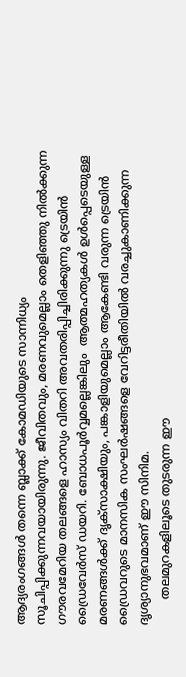ആദ്യരംഗങ്ങൾ തന്നെ ബ്ലാക്ക് കോമഡിയുടെ സാന്നിധ്യം സൂചിപ്പിക്കുന്നവയായിരുന്നു. ജീവിതവും, മരണവുമെല്ലാം തെളിഞ്ഞു നിൽക്കുന്ന ഗൗരവമേറിയ തലങ്ങളെ ഹാസ്യം വിതറി അവതരിപ്പിച്ചിരിക്കുന്നു ട്രെയിൻ ഡ്രൈവേർസ് ഡയറി. ബോധപൂർവ്വമല്ലെങ്കിലും  ആത്മഹത്യകൾ ഉൾപ്പെടെയുള്ള മരണങ്ങൾക്ക് ദൃക്‌സാക്ഷിയും, പങ്കാളിയുമെല്ലാം ആകേണ്ടി വരുന്ന ട്രെയിൻ ഡ്രൈവറുടെ മാനസിക സംഘർഷങ്ങളെ വേറിട്ടരീതിയിൽ വരച്ചുകാണിക്കുന്ന ദൃശ്യാനുഭവമാണ് ഈ സിനിമ.
       തലമുറകളിലൂടെ തുടരുന്ന ഈ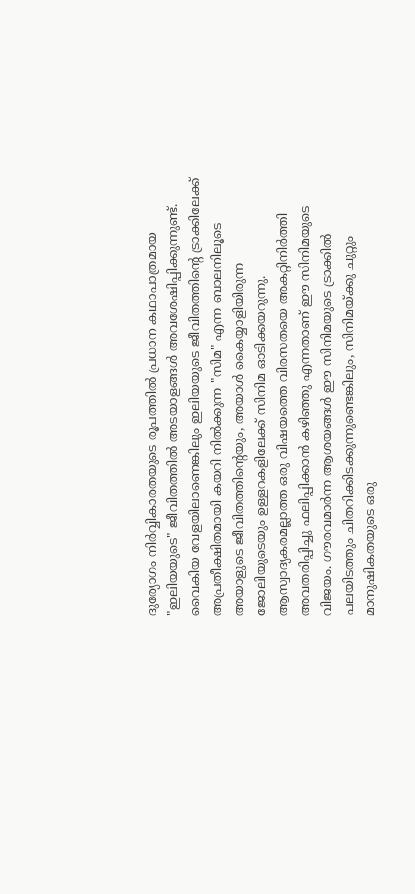ദുര്യോഗം നിർവ്വികാരതയുടെ രൂപത്തിൽ പ്രധാന കഥാപാത്രമായ "ഇലിയയുടെ" ജീവിതത്തിൽ അടയാളങ്ങൾ അവശേഷിപ്പിക്കുന്നുണ്ട്. വൈകിയ വേളയിലാണെങ്കിലും ഇലിയയുടെ ജീവിതത്തിന്റെ ട്രാക്കിലേക്ക് അപ്രതീക്ഷിതമായി കയറി നിൽക്കുന്ന "സിമ" എന്ന ബാലനിലൂടെ അയാളുടെ ജീവിതത്തിന്റെയും, അയാൾ കൈയ്യാളിയിരുന്ന ജോലിയുടെയും ഉള്ളറകളിലേക്ക് സിനിമ ഓടിക്കയറുന്നു. ആസ്വാദ്യകരമല്ലാത്ത ഒരു വിഷയത്തെ വിരസതയെ അകറ്റിനിർത്തി അവതരിപ്പിച്ചു ഫലിപ്പിക്കാൻ കഴിഞ്ഞു എന്നതാണ് ഈ സിനിമയുടെ വിജയം. ഗൗരവമാർന്ന ആശയങ്ങൾ ഈ സിനിമയുടെ ട്രാക്കിൽ പലയിടത്തും ചിതറിക്കിടക്കുന്നുണ്ടെങ്കിലും, സിനിമയ്ക്കു ചുറ്റും മാനുഷികതയുടെ ഒരു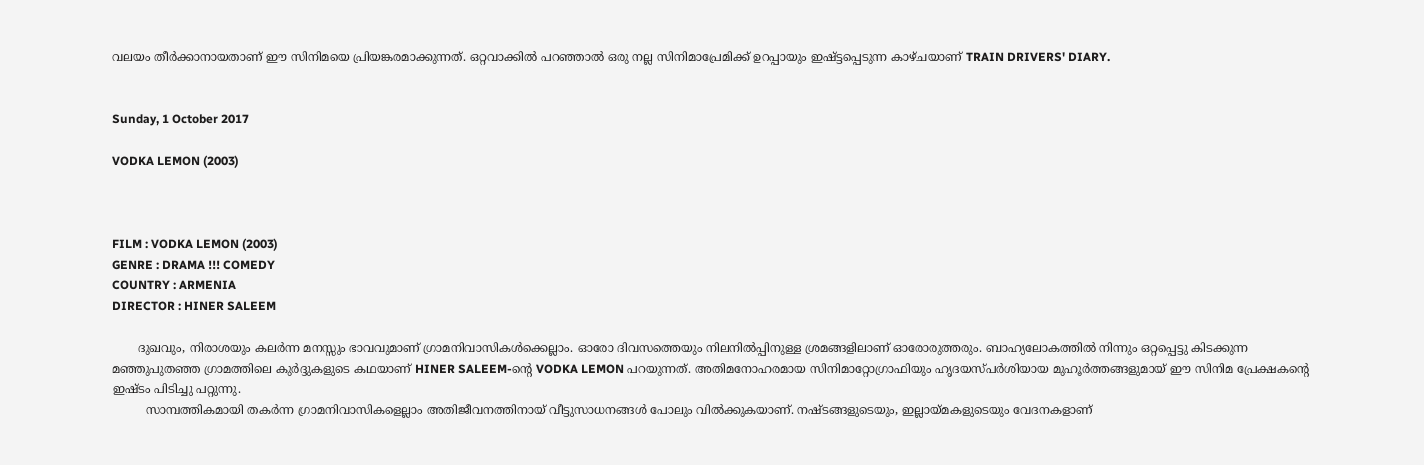വലയം തീർക്കാനായതാണ് ഈ സിനിമയെ പ്രിയങ്കരമാക്കുന്നത്. ഒറ്റവാക്കിൽ പറഞ്ഞാൽ ഒരു നല്ല സിനിമാപ്രേമിക്ക് ഉറപ്പായും ഇഷ്ട്ടപ്പെടുന്ന കാഴ്ചയാണ് TRAIN DRIVERS' DIARY.


Sunday, 1 October 2017

VODKA LEMON (2003)



FILM : VODKA LEMON (2003)
GENRE : DRAMA !!! COMEDY
COUNTRY : ARMENIA
DIRECTOR : HINER SALEEM

       ദുഖവും, നിരാശയും കലർന്ന മനസ്സും ഭാവവുമാണ് ഗ്രാമനിവാസികൾക്കെല്ലാം. ഓരോ ദിവസത്തെയും നിലനിൽപ്പിനുള്ള ശ്രമങ്ങളിലാണ് ഓരോരുത്തരും. ബാഹ്യലോകത്തിൽ നിന്നും ഒറ്റപ്പെട്ടു കിടക്കുന്ന മഞ്ഞുപുതഞ്ഞ ഗ്രാമത്തിലെ കുർദ്ദുകളുടെ കഥയാണ് HINER SALEEM-ന്റെ VODKA LEMON പറയുന്നത്. അതിമനോഹരമായ സിനിമാറ്റോഗ്രാഫിയും ഹൃദയസ്പർശിയായ മുഹൂർത്തങ്ങളുമായ് ഈ സിനിമ പ്രേക്ഷകന്റെ ഇഷ്ടം പിടിച്ചു പറ്റുന്നു.
         സാമ്പത്തികമായി തകർന്ന ഗ്രാമനിവാസികളെല്ലാം അതിജീവനത്തിനായ് വീട്ടുസാധനങ്ങൾ പോലും വിൽക്കുകയാണ്. നഷ്ടങ്ങളുടെയും, ഇല്ലായ്മകളുടെയും വേദനകളാണ്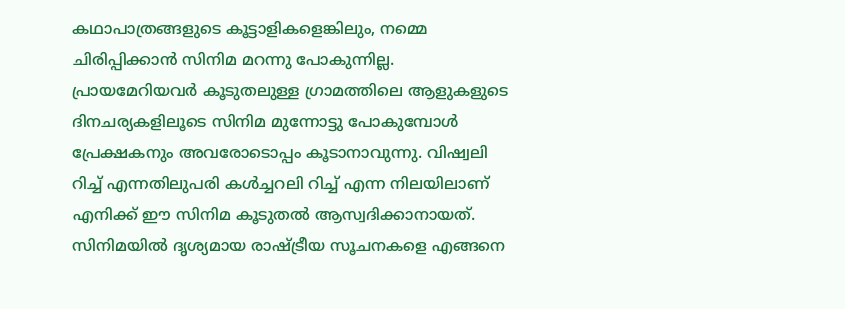കഥാപാത്രങ്ങളുടെ കൂട്ടാളികളെങ്കിലും, നമ്മെ ചിരിപ്പിക്കാൻ സിനിമ മറന്നു പോകുന്നില്ല. പ്രായമേറിയവർ കൂടുതലുള്ള ഗ്രാമത്തിലെ ആളുകളുടെ ദിനചര്യകളിലൂടെ സിനിമ മുന്നോട്ടു പോകുമ്പോൾ പ്രേക്ഷകനും അവരോടൊപ്പം കൂടാനാവുന്നു. വിഷ്വലി റിച്ച് എന്നതിലുപരി കൾച്ചറലി റിച്ച് എന്ന നിലയിലാണ് എനിക്ക് ഈ സിനിമ കൂടുതൽ ആസ്വദിക്കാനായത്. സിനിമയിൽ ദൃശ്യമായ രാഷ്ട്രീയ സൂചനകളെ എങ്ങനെ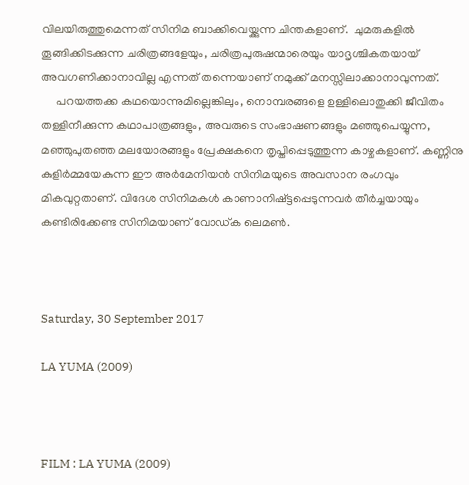വിലയിരുത്തുമെന്നത് സിനിമ ബാക്കിവെയ്ക്കുന്ന ചിന്തകളാണ്.  ചുമരുകളിൽ തൂങ്ങിക്കിടക്കുന്ന ചരിത്രങ്ങളേയും, ചരിത്രപുരുഷന്മാരെയും യാദൃശ്ചികതയായ്‌ അവഗണിക്കാനാവില്ല എന്നത് തന്നെയാണ് നമുക്ക് മനസ്സിലാക്കാനാവുന്നത്.
     പറയത്തക്ക കഥയൊന്നുമില്ലെങ്കിലും, നൊമ്പരങ്ങളെ ഉള്ളിലൊതുക്കി ജീവിതം തള്ളിനീക്കുന്ന കഥാപാത്രങ്ങളും, അവരുടെ സംഭാഷണങ്ങളും മഞ്ഞുപെയ്യുന്ന, മഞ്ഞുപുതഞ്ഞ മലയോരങ്ങളും പ്രേക്ഷകനെ തൃപ്തിപ്പെടുത്തുന്ന കാഴ്ചകളാണ്. കണ്ണിനു കുളിർമ്മയേകുന്ന ഈ അർമേനിയൻ സിനിമയുടെ അവസാന രംഗവും മികവുറ്റതാണ്. വിദേശ സിനിമകൾ കാണാനിഷ്ട്ടപ്പെടുന്നവർ തീർച്ചയായും കണ്ടിരിക്കേണ്ട സിനിമയാണ് വോഡ്ക ലെമൺ.



Saturday, 30 September 2017

LA YUMA (2009)



FILM : LA YUMA (2009)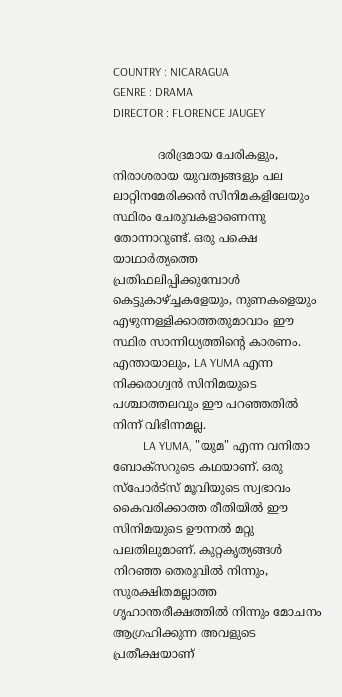COUNTRY : NICARAGUA
GENRE : DRAMA
DIRECTOR : FLORENCE JAUGEY

            ദരിദ്രമായ ചേരികളും, നിരാശരായ യുവത്വങ്ങളും പല ലാറ്റിനമേരിക്കൻ സിനിമകളിലേയും സ്ഥിരം ചേരുവകളാണെന്നു തോന്നാറുണ്ട്. ഒരു പക്ഷെ യാഥാർത്യത്തെ പ്രതിഫലിപ്പിക്കുമ്പോൾ കെട്ടുകാഴ്ച്ചകളേയും, നുണകളെയും എഴുന്നള്ളിക്കാത്തതുമാവാം ഈ സ്ഥിര സാന്നിധ്യത്തിന്റെ കാരണം. എന്തായാലും, LA YUMA എന്ന നിക്കരാഗ്വൻ സിനിമയുടെ പശ്ചാത്തലവും ഈ പറഞ്ഞതിൽ നിന്ന് വിഭിന്നമല്ല.
          LA YUMA, "യുമ" എന്ന വനിതാ ബോക്സറുടെ കഥയാണ്. ഒരു സ്പോർട്സ് മൂവിയുടെ സ്വഭാവം കൈവരിക്കാത്ത രീതിയിൽ ഈ സിനിമയുടെ ഊന്നൽ മറ്റു പലതിലുമാണ്. കുറ്റകൃത്യങ്ങൾ നിറഞ്ഞ തെരുവിൽ നിന്നും, സുരക്ഷിതമല്ലാത്ത ഗൃഹാന്തരീക്ഷത്തിൽ നിന്നും മോചനം ആഗ്രഹിക്കുന്ന അവളുടെ പ്രതീക്ഷയാണ്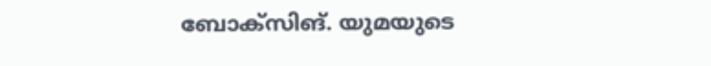ബോക്സിങ്. യുമയുടെ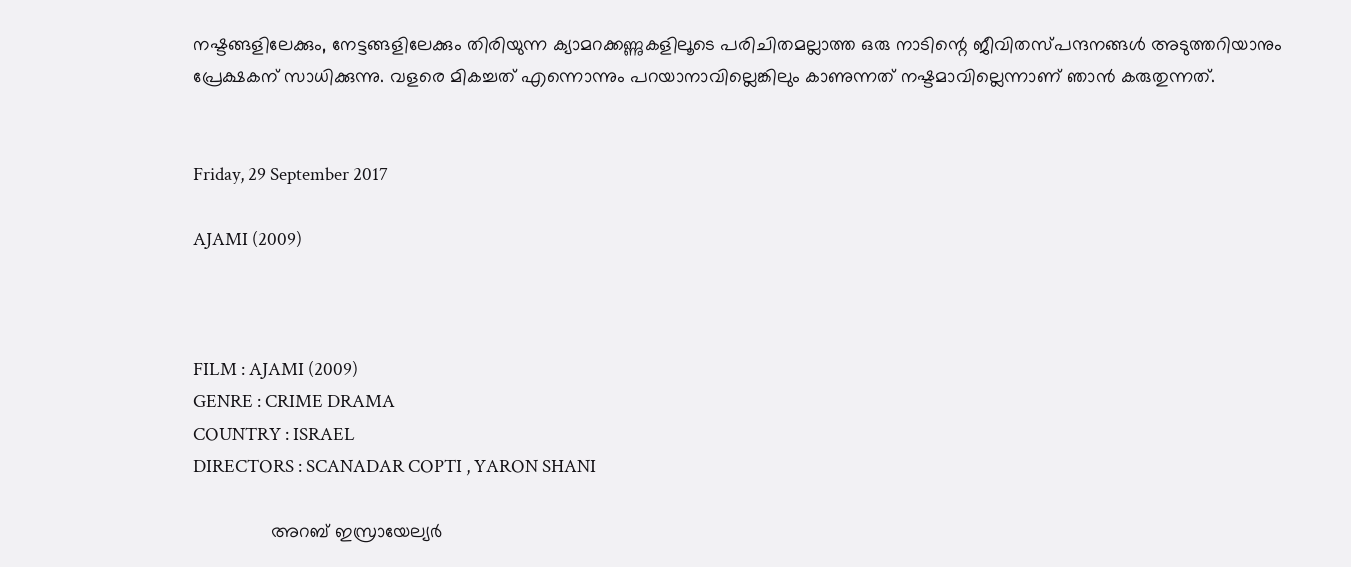നഷ്ടങ്ങളിലേക്കും, നേട്ടങ്ങളിലേക്കും തിരിയുന്ന ക്യാമറക്കണ്ണുകളിലൂടെ പരിചിതമല്ലാത്ത ഒരു നാടിന്റെ ജീവിതസ്പന്ദനങ്ങൾ അടുത്തറിയാനും പ്രേക്ഷകന് സാധിക്കുന്നു. വളരെ മികച്ചത് എന്നൊന്നും പറയാനാവില്ലെങ്കിലും കാണുന്നത് നഷ്ടമാവില്ലെന്നാണ് ഞാൻ കരുതുന്നത്.


Friday, 29 September 2017

AJAMI (2009)



FILM : AJAMI (2009)
GENRE : CRIME DRAMA
COUNTRY : ISRAEL
DIRECTORS : SCANADAR COPTI , YARON SHANI

               അറബ് ഇസ്രായേല്യർ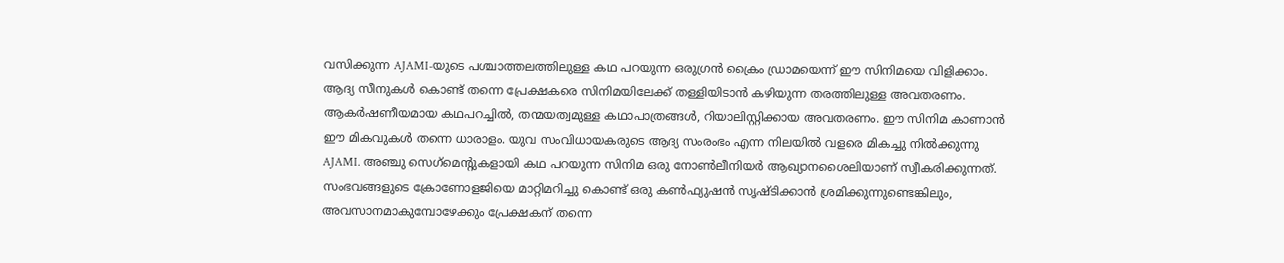വസിക്കുന്ന AJAMI-യുടെ പശ്ചാത്തലത്തിലുള്ള കഥ പറയുന്ന ഒരുഗ്രൻ ക്രൈം ഡ്രാമയെന്ന് ഈ സിനിമയെ വിളിക്കാം. ആദ്യ സീനുകൾ കൊണ്ട് തന്നെ പ്രേക്ഷകരെ സിനിമയിലേക്ക് തള്ളിയിടാൻ കഴിയുന്ന തരത്തിലുള്ള അവതരണം. ആകർഷണീയമായ കഥപറച്ചിൽ, തന്മയത്വമുള്ള കഥാപാത്രങ്ങൾ, റിയാലിസ്റ്റിക്കായ അവതരണം. ഈ സിനിമ കാണാൻ ഈ മികവുകൾ തന്നെ ധാരാളം. യുവ സംവിധായകരുടെ ആദ്യ സംരംഭം എന്ന നിലയിൽ വളരെ മികച്ചു നിൽക്കുന്നു AJAMI. അഞ്ചു സെഗ്‌മെന്റുകളായി കഥ പറയുന്ന സിനിമ ഒരു നോൺലീനിയർ ആഖ്യാനശൈലിയാണ് സ്വീകരിക്കുന്നത്. സംഭവങ്ങളുടെ ക്രോണോളജിയെ മാറ്റിമറിച്ചു കൊണ്ട് ഒരു കൺഫ്യുഷൻ സൃഷ്ടിക്കാൻ ശ്രമിക്കുന്നുണ്ടെങ്കിലും, അവസാനമാകുമ്പോഴേക്കും പ്രേക്ഷകന് തന്നെ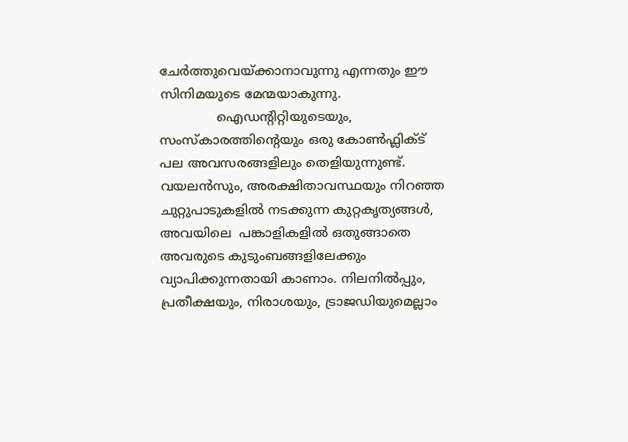ചേർത്തുവെയ്ക്കാനാവുന്നു എന്നതും ഈ സിനിമയുടെ മേന്മയാകുന്നു.
              ഐഡന്റിറ്റിയുടെയും, സംസ്കാരത്തിന്റെയും ഒരു കോൺഫ്ലിക്ട് പല അവസരങ്ങളിലും തെളിയുന്നുണ്ട്. വയലൻസും, അരക്ഷിതാവസ്ഥയും നിറഞ്ഞ ചുറ്റുപാടുകളിൽ നടക്കുന്ന കുറ്റകൃത്യങ്ങൾ, അവയിലെ  പങ്കാളികളിൽ ഒതുങ്ങാതെ അവരുടെ കുടുംബങ്ങളിലേക്കും വ്യാപിക്കുന്നതായി കാണാം. നിലനിൽപ്പും, പ്രതീക്ഷയും, നിരാശയും, ട്രാജഡിയുമെല്ലാം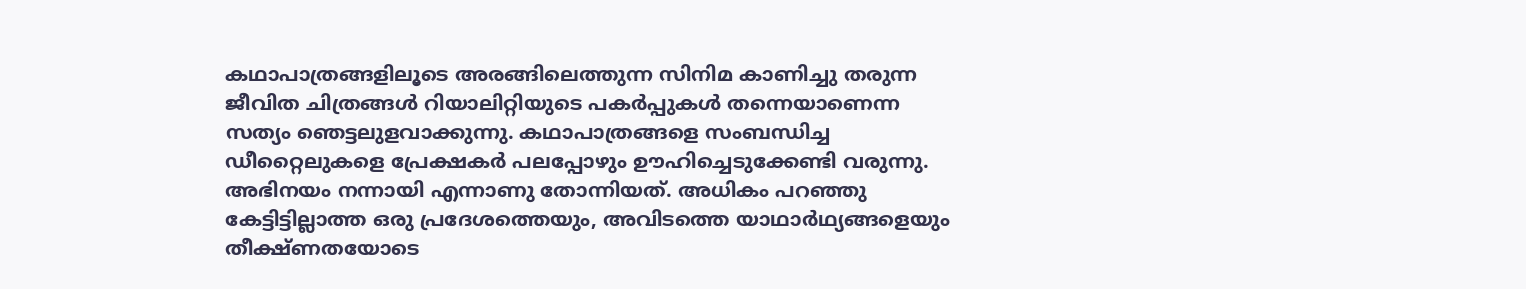കഥാപാത്രങ്ങളിലൂടെ അരങ്ങിലെത്തുന്ന സിനിമ കാണിച്ചു തരുന്ന ജീവിത ചിത്രങ്ങൾ റിയാലിറ്റിയുടെ പകർപ്പുകൾ തന്നെയാണെന്ന സത്യം ഞെട്ടലുളവാക്കുന്നു. കഥാപാത്രങ്ങളെ സംബന്ധിച്ച ഡീറ്റൈലുകളെ പ്രേക്ഷകർ പലപ്പോഴും ഊഹിച്ചെടുക്കേണ്ടി വരുന്നു. അഭിനയം നന്നായി എന്നാണു തോന്നിയത്. അധികം പറഞ്ഞു കേട്ടിട്ടില്ലാത്ത ഒരു പ്രദേശത്തെയും, അവിടത്തെ യാഥാർഥ്യങ്ങളെയും തീക്ഷ്‌ണതയോടെ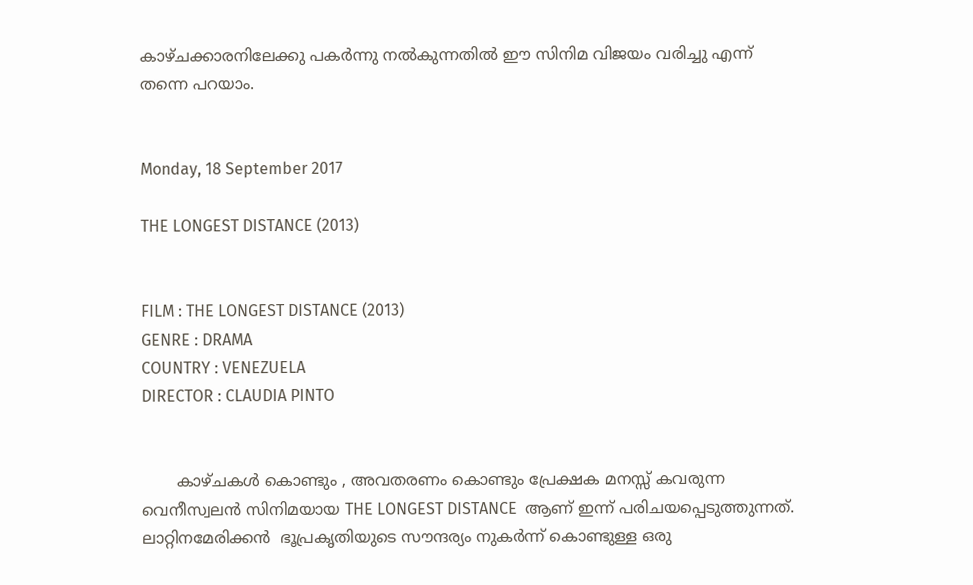കാഴ്ചക്കാരനിലേക്കു പകർന്നു നൽകുന്നതിൽ ഈ സിനിമ വിജയം വരിച്ചു എന്ന് തന്നെ പറയാം.


Monday, 18 September 2017

THE LONGEST DISTANCE (2013)


FILM : THE LONGEST DISTANCE (2013)
GENRE : DRAMA
COUNTRY : VENEZUELA
DIRECTOR : CLAUDIA PINTO


       കാഴ്ചകൾ കൊണ്ടും , അവതരണം കൊണ്ടും പ്രേക്ഷക മനസ്സ് കവരുന്ന വെനീസ്വലൻ സിനിമയായ THE LONGEST DISTANCE  ആണ് ഇന്ന് പരിചയപ്പെടുത്തുന്നത്. ലാറ്റിനമേരിക്കൻ  ഭൂപ്രകൃതിയുടെ സൗന്ദര്യം നുകർന്ന് കൊണ്ടുള്ള ഒരു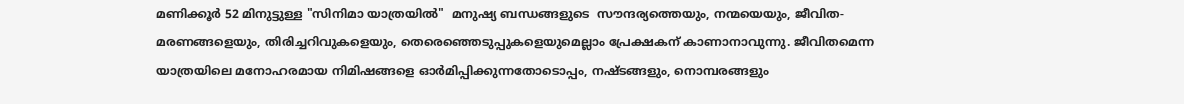മണിക്കൂർ 52 മിനുട്ടുള്ള "സിനിമാ യാത്രയിൽ"  മനുഷ്യ ബന്ധങ്ങളുടെ  സൗന്ദര്യത്തെയും, നന്മയെയും, ജീവിത-മരണങ്ങളെയും, തിരിച്ചറിവുകളെയും, തെരെഞ്ഞെടുപ്പുകളെയുമെല്ലാം പ്രേക്ഷകന് കാണാനാവുന്നു. ജീവിതമെന്ന യാത്രയിലെ മനോഹരമായ നിമിഷങ്ങളെ ഓർമിപ്പിക്കുന്നതോടൊപ്പം, നഷ്ടങ്ങളും, നൊമ്പരങ്ങളും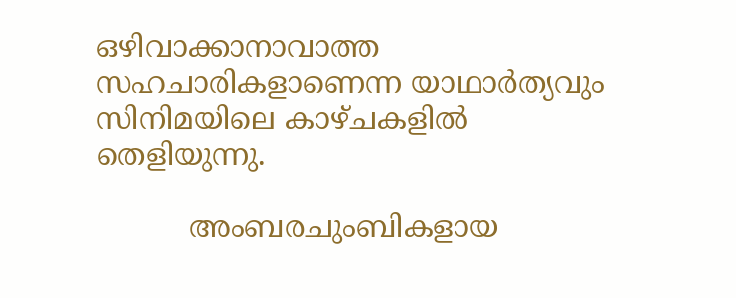ഒഴിവാക്കാനാവാത്ത സഹചാരികളാണെന്ന യാഥാർത്യവും സിനിമയിലെ കാഴ്ചകളിൽ തെളിയുന്നു.

          അംബരചുംബികളായ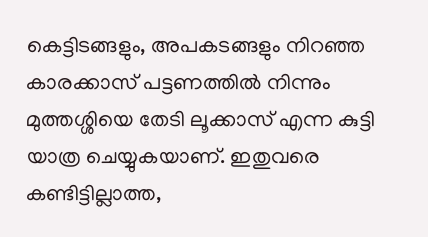കെട്ടിടങ്ങളും, അപകടങ്ങളും നിറഞ്ഞ കാരക്കാസ് പട്ടണത്തിൽ നിന്നും മുത്തശ്ശിയെ തേടി ലൂക്കാസ് എന്ന കുട്ടി യാത്ര ചെയ്യുകയാണ്. ഇതുവരെ കണ്ടിട്ടില്ലാത്ത,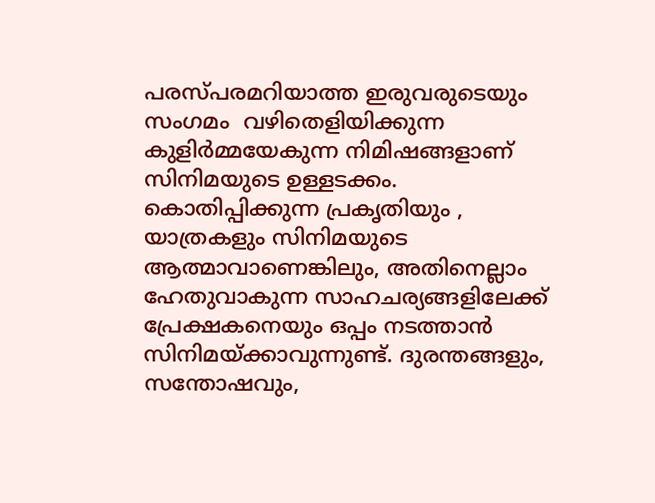പരസ്പരമറിയാത്ത ഇരുവരുടെയും സംഗമം  വഴിതെളിയിക്കുന്ന കുളിർമ്മയേകുന്ന നിമിഷങ്ങളാണ് സിനിമയുടെ ഉള്ളടക്കം. കൊതിപ്പിക്കുന്ന പ്രകൃതിയും , യാത്രകളും സിനിമയുടെ ആത്മാവാണെങ്കിലും, അതിനെല്ലാം ഹേതുവാകുന്ന സാഹചര്യങ്ങളിലേക്ക് പ്രേക്ഷകനെയും ഒപ്പം നടത്താൻ സിനിമയ്ക്കാവുന്നുണ്ട്. ദുരന്തങ്ങളും, സന്തോഷവും,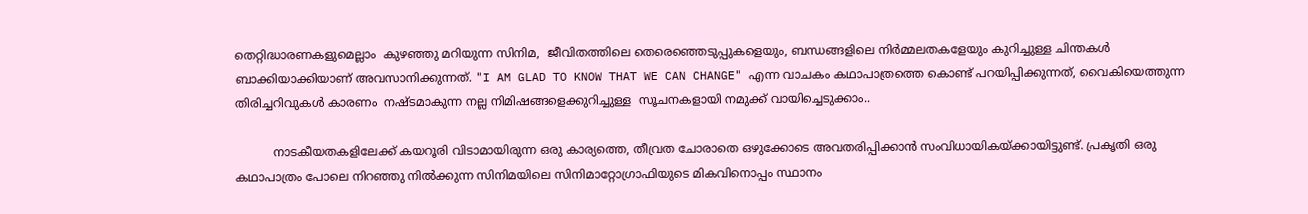തെറ്റിദ്ധാരണകളുമെല്ലാം  കുഴഞ്ഞു മറിയുന്ന സിനിമ,  ജീവിതത്തിലെ തെരെഞ്ഞെടുപ്പുകളെയും, ബന്ധങ്ങളിലെ നിർമ്മലതകളേയും കുറിച്ചുള്ള ചിന്തകൾ ബാക്കിയാക്കിയാണ് അവസാനിക്കുന്നത്. "I AM GLAD TO KNOW THAT WE CAN CHANGE" എന്ന വാചകം കഥാപാത്രത്തെ കൊണ്ട് പറയിപ്പിക്കുന്നത്, വൈകിയെത്തുന്ന തിരിച്ചറിവുകൾ കാരണം  നഷ്ടമാകുന്ന നല്ല നിമിഷങ്ങളെക്കുറിച്ചുള്ള  സൂചനകളായി നമുക്ക് വായിച്ചെടുക്കാം..

          നാടകീയതകളിലേക്ക് കയറൂരി വിടാമായിരുന്ന ഒരു കാര്യത്തെ, തീവ്രത ചോരാതെ ഒഴുക്കോടെ അവതരിപ്പിക്കാൻ സംവിധായികയ്ക്കായിട്ടുണ്ട്. പ്രകൃതി ഒരു കഥാപാത്രം പോലെ നിറഞ്ഞു നിൽക്കുന്ന സിനിമയിലെ സിനിമാറ്റോഗ്രാഫിയുടെ മികവിനൊപ്പം സ്ഥാനം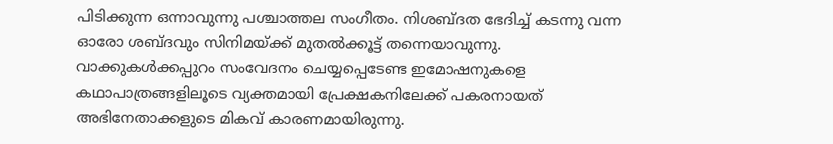പിടിക്കുന്ന ഒന്നാവുന്നു പശ്ചാത്തല സംഗീതം. നിശബ്ദത ഭേദിച്ച് കടന്നു വന്ന ഓരോ ശബ്ദവും സിനിമയ്ക്ക് മുതൽക്കൂട്ട് തന്നെയാവുന്നു. വാക്കുകൾക്കപ്പുറം സംവേദനം ചെയ്യപ്പെടേണ്ട ഇമോഷനുകളെ കഥാപാത്രങ്ങളിലൂടെ വ്യക്തമായി പ്രേക്ഷകനിലേക്ക് പകരനായത് അഭിനേതാക്കളുടെ മികവ് കാരണമായിരുന്നു.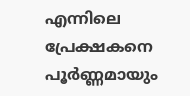എന്നിലെ പ്രേക്ഷകനെ പൂർണ്ണമായും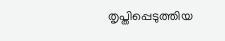തൃപ്തിപ്പെടുത്തിയ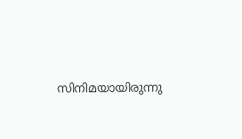സിനിമയായിരുന്നു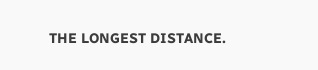THE LONGEST DISTANCE.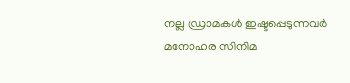നല്ല ഡ്രാമകൾ ഇഷ്ടപ്പെടുന്നവർ മനോഹര സിനിമ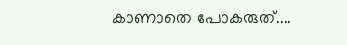കാണാതെ പോകരുത്....